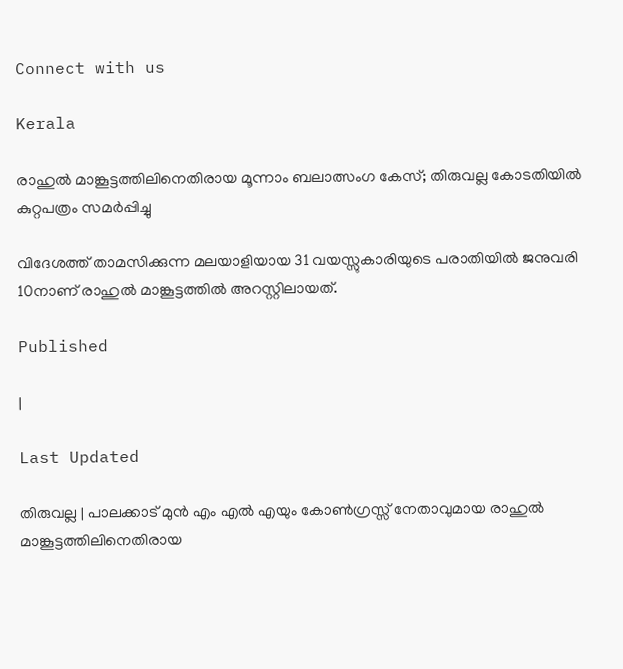Connect with us

Kerala

രാഹുല്‍ മാങ്കൂട്ടത്തിലിനെതിരായ മൂന്നാം ബലാത്സംഗ കേസ്; തിരുവല്ല കോടതിയില്‍ കുറ്റപത്രം സമര്‍പ്പിച്ചു

വിദേശത്ത് താമസിക്കുന്ന മലയാളിയായ 31 വയസ്സുകാരിയുടെ പരാതിയില്‍ ജനുവരി 10നാണ് രാഹുല്‍ മാങ്കൂട്ടത്തില്‍ അറസ്റ്റിലായത്.

Published

|

Last Updated

തിരുവല്ല | പാലക്കാട് മുന്‍ എം എല്‍ എയും കോണ്‍ഗ്രസ്സ് നേതാവുമായ രാഹുല്‍ മാങ്കൂട്ടത്തിലിനെതിരായ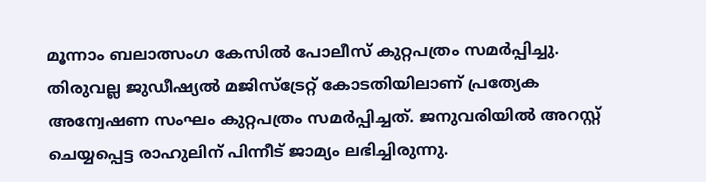മൂന്നാം ബലാത്സംഗ കേസില്‍ പോലീസ് കുറ്റപത്രം സമര്‍പ്പിച്ചു. തിരുവല്ല ജുഡീഷ്യല്‍ മജിസ്‌ട്രേറ്റ് കോടതിയിലാണ് പ്രത്യേക അന്വേഷണ സംഘം കുറ്റപത്രം സമര്‍പ്പിച്ചത്. ജനുവരിയില്‍ അറസ്റ്റ് ചെയ്യപ്പെട്ട രാഹുലിന് പിന്നീട് ജാമ്യം ലഭിച്ചിരുന്നു.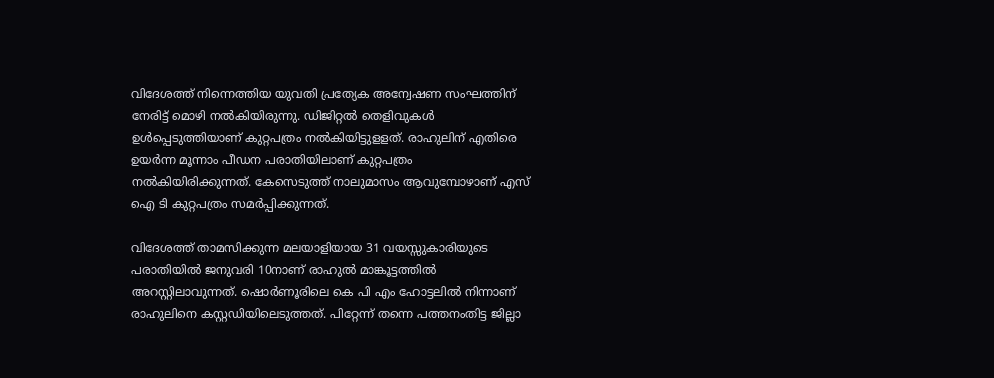വിദേശത്ത് നിന്നെത്തിയ യുവതി പ്രത്യേക അന്വേഷണ സംഘത്തിന് നേരിട്ട് മൊഴി നല്‍കിയിരുന്നു. ഡിജിറ്റല്‍ തെളിവുകള്‍ ഉള്‍പ്പെടുത്തിയാണ് കുറ്റപത്രം നല്‍കിയിട്ടുളളത്. രാഹുലിന് എതിരെ ഉയര്‍ന്ന മൂന്നാം പീഡന പരാതിയിലാണ് കുറ്റപത്രം നല്‍കിയിരിക്കുന്നത്. കേസെടുത്ത് നാലുമാസം ആവുമ്പോഴാണ് എസ് ഐ ടി കുറ്റപത്രം സമര്‍പ്പിക്കുന്നത്.

വിദേശത്ത് താമസിക്കുന്ന മലയാളിയായ 31 വയസ്സുകാരിയുടെ പരാതിയില്‍ ജനുവരി 10നാണ് രാഹുല്‍ മാങ്കൂട്ടത്തില്‍ അറസ്റ്റിലാവുന്നത്. ഷൊര്‍ണൂരിലെ കെ പി എം ഹോട്ടലില്‍ നിന്നാണ് രാഹുലിനെ കസ്റ്റഡിയിലെടുത്തത്. പിറ്റേന്ന് തന്നെ പത്തനംതിട്ട ജില്ലാ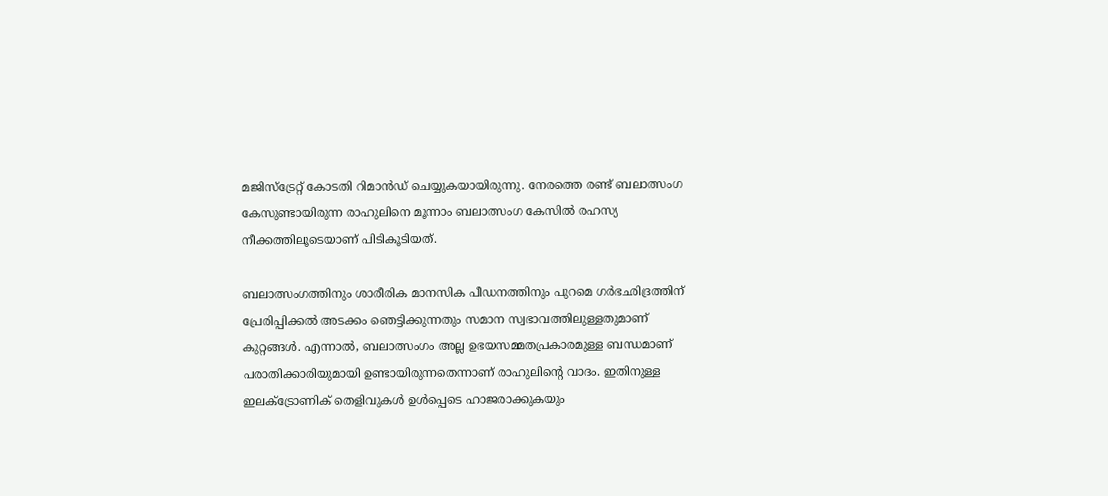മജിസ്‌ട്രേറ്റ് കോടതി റിമാന്‍ഡ് ചെയ്യുകയായിരുന്നു. നേരത്തെ രണ്ട് ബലാത്സംഗ കേസുണ്ടായിരുന്ന രാഹുലിനെ മൂന്നാം ബലാത്സംഗ കേസില്‍ രഹസ്യ നീക്കത്തിലൂടെയാണ് പിടികൂടിയത്.

ബലാത്സംഗത്തിനും ശാരീരിക മാനസിക പീഡനത്തിനും പുറമെ ഗര്‍ഭഛിദ്രത്തിന് പ്രേരിപ്പിക്കല്‍ അടക്കം ഞെട്ടിക്കുന്നതും സമാന സ്വഭാവത്തിലുള്ളതുമാണ് കുറ്റങ്ങള്‍. എന്നാല്‍, ബലാത്സംഗം അല്ല ഉഭയസമ്മതപ്രകാരമുള്ള ബന്ധമാണ് പരാതിക്കാരിയുമായി ഉണ്ടായിരുന്നതെന്നാണ് രാഹുലിന്റെ വാദം. ഇതിനുള്ള ഇലക്ട്രോണിക് തെളിവുകള്‍ ഉള്‍പ്പെടെ ഹാജരാക്കുകയും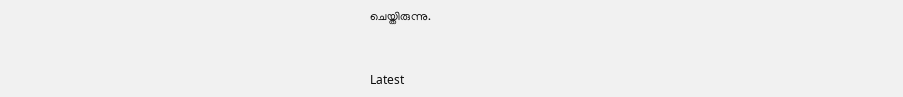ചെയ്തിരുന്നു.



Latest